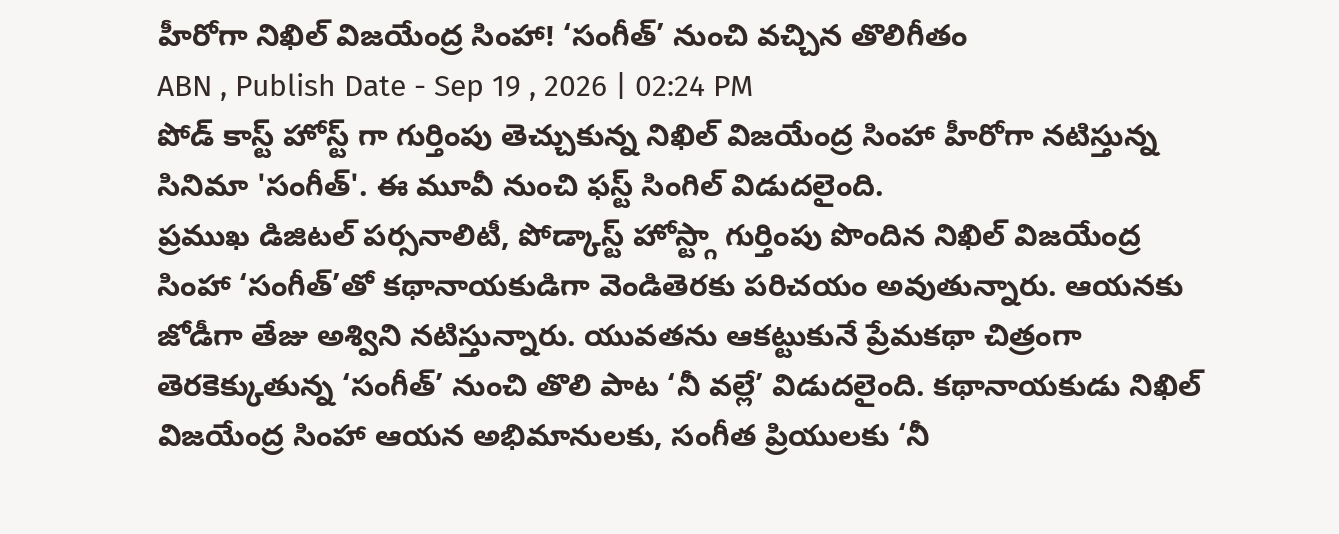హీరోగా నిఖిల్ విజయేంద్ర సింహా! ‘సంగీత్’ నుంచి వచ్చిన తొలిగీతం
ABN , Publish Date - Sep 19 , 2026 | 02:24 PM
పోడ్ కాస్ట్ హోస్ట్ గా గుర్తింపు తెచ్చుకున్న నిఖిల్ విజయేంద్ర సింహా హీరోగా నటిస్తున్న సినిమా 'సంగీత్'. ఈ మూవీ నుంచి ఫస్ట్ సింగిల్ విడుదలైంది.
ప్రముఖ డిజిటల్ పర్సనాలిటీ, పోడ్కాస్ట్ హోస్ట్గా గుర్తింపు పొందిన నిఖిల్ విజయేంద్ర సింహా ‘సంగీత్’తో కథానాయకుడిగా వెండితెరకు పరిచయం అవుతున్నారు. ఆయనకు జోడీగా తేజు అశ్విని నటిస్తున్నారు. యువతను ఆకట్టుకునే ప్రేమకథా చిత్రంగా తెరకెక్కుతున్న ‘సంగీత్’ నుంచి తొలి పాట ‘నీ వల్లే’ విడుదలైంది. కథానాయకుడు నిఖిల్ విజయేంద్ర సింహా ఆయన అభిమానులకు, సంగీత ప్రియులకు ‘నీ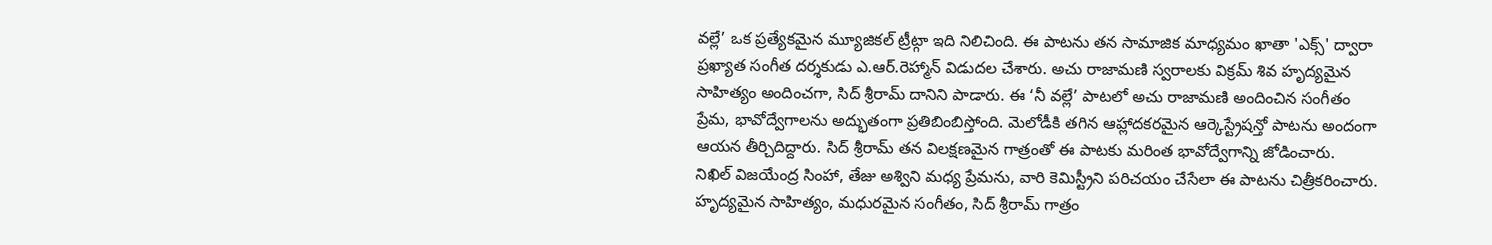వల్లే’ ఒక ప్రత్యేకమైన మ్యూజికల్ ట్రీట్గా ఇది నిలిచింది. ఈ పాటను తన సామాజిక మాధ్యమం ఖాతా 'ఎక్స్' ద్వారా ప్రఖ్యాత సంగీత దర్శకుడు ఎ.ఆర్.రెహ్మాన్ విడుదల చేశారు. అచు రాజామణి స్వరాలకు విక్రమ్ శివ హృద్యమైన సాహిత్యం అందించగా, సిద్ శ్రీరామ్ దానిని పాడారు. ఈ ‘నీ వల్లే’ పాటలో అచు రాజామణి అందించిన సంగీతం ప్రేమ, భావోద్వేగాలను అద్భుతంగా ప్రతిబింబిస్తోంది. మెలోడీకి తగిన ఆహ్లాదకరమైన ఆర్కెస్ట్రేషన్తో పాటను అందంగా ఆయన తీర్చిదిద్దారు. సిద్ శ్రీరామ్ తన విలక్షణమైన గాత్రంతో ఈ పాటకు మరింత భావోద్వేగాన్ని జోడించారు.
నిఖిల్ విజయేంద్ర సింహా, తేజు అశ్విని మధ్య ప్రేమను, వారి కెమిస్ట్రీని పరిచయం చేసేలా ఈ పాటను చిత్రీకరించారు. హృద్యమైన సాహిత్యం, మధురమైన సంగీతం, సిద్ శ్రీరామ్ గాత్రం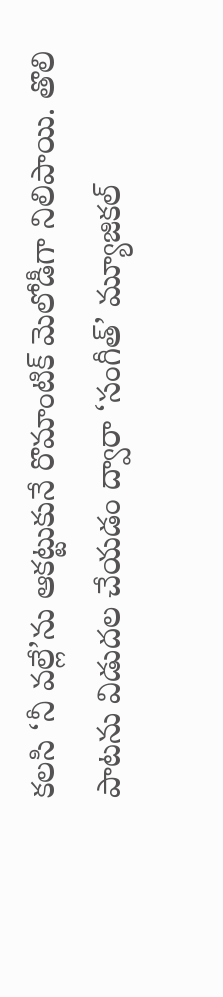కలసి ‘నీ వల్లే’ను ఆకట్టుకునే రొమాంటిక్ మెలోడీగా నిలిపాయి. తొలి పాటను విడుదల చేయడం ద్వారా ‘సంగీత్’ మ్యూజికల్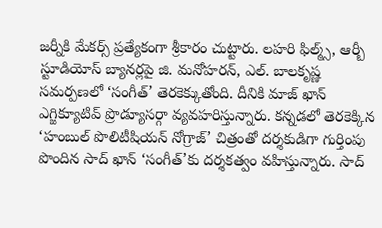జర్నీకి మేకర్స్ ప్రత్యేకంగా శ్రీకారం చుట్టారు. లహరి ఫిల్మ్స్, ఆర్బీ స్టూడియోస్ బ్యానర్లపై జి. మనోహరన్, ఎల్. బాలకృష్ణ సమర్పణలో ‘సంగీత్’ తెరకెక్కుతోంది. దీనికి మాజ్ ఖాన్ ఎగ్జిక్యూటివ్ ప్రొడ్యూసర్గా వ్యవహరిస్తున్నారు. కన్నడలో తెరకెక్కిన ‘హంబుల్ పొలిటీషియన్ నోగ్రాజ్’ చిత్రంతో దర్శకుడిగా గుర్తింపు పొందిన సాద్ ఖాన్ ‘సంగీత్’కు దర్శకత్వం వహిస్తున్నారు. సాద్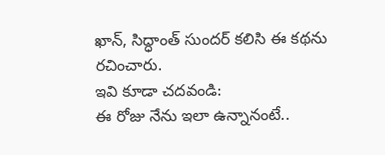ఖాన్, సిద్ధాంత్ సుందర్ కలిసి ఈ కథను రచించారు.
ఇవి కూడా చదవండి:
ఈ రోజు నేను ఇలా ఉన్నానంటే..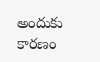అందుకు కారణం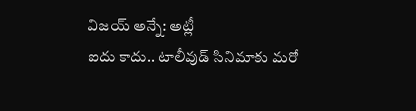విజయ్ అన్నే: అట్లీ
ఐదు కాదు.. టాలీవుడ్ సినిమాకు మరో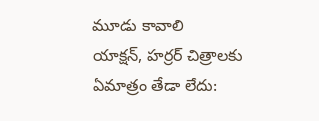మూడు కావాలి
యాక్షన్, హర్రర్ చిత్రాలకు ఏమాత్రం తేడా లేదు: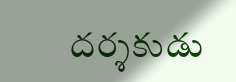దర్శకుడు